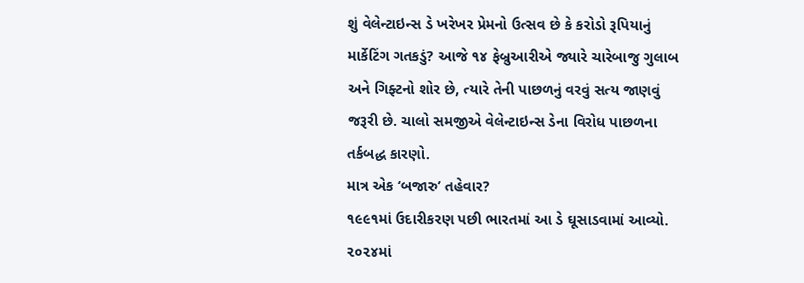શું વેલેન્ટાઇન્સ ડે ખરેખર પ્રેમનો ઉત્સવ છે કે કરોડો રૂપિયાનું માર્કેટિંગ ગતકડું? આજે ૧૪ ફેબ્રુઆરીએ જ્યારે ચારેબાજુ ગુલાબ અને ગિફ્ટનો શોર છે, ત્યારે તેની પાછળનું વરવું સત્ય જાણવું જરૂરી છે. ચાલો સમજીએ વેલેન્ટાઇન્સ ડેના વિરોધ પાછળના તર્કબદ્ધ કારણો.
માત્ર એક ‘બજારુ’ તહેવાર?
૧૯૯૧માં ઉદારીકરણ પછી ભારતમાં આ ડે ઘૂસાડવામાં આવ્યો. ૨૦૨૪માં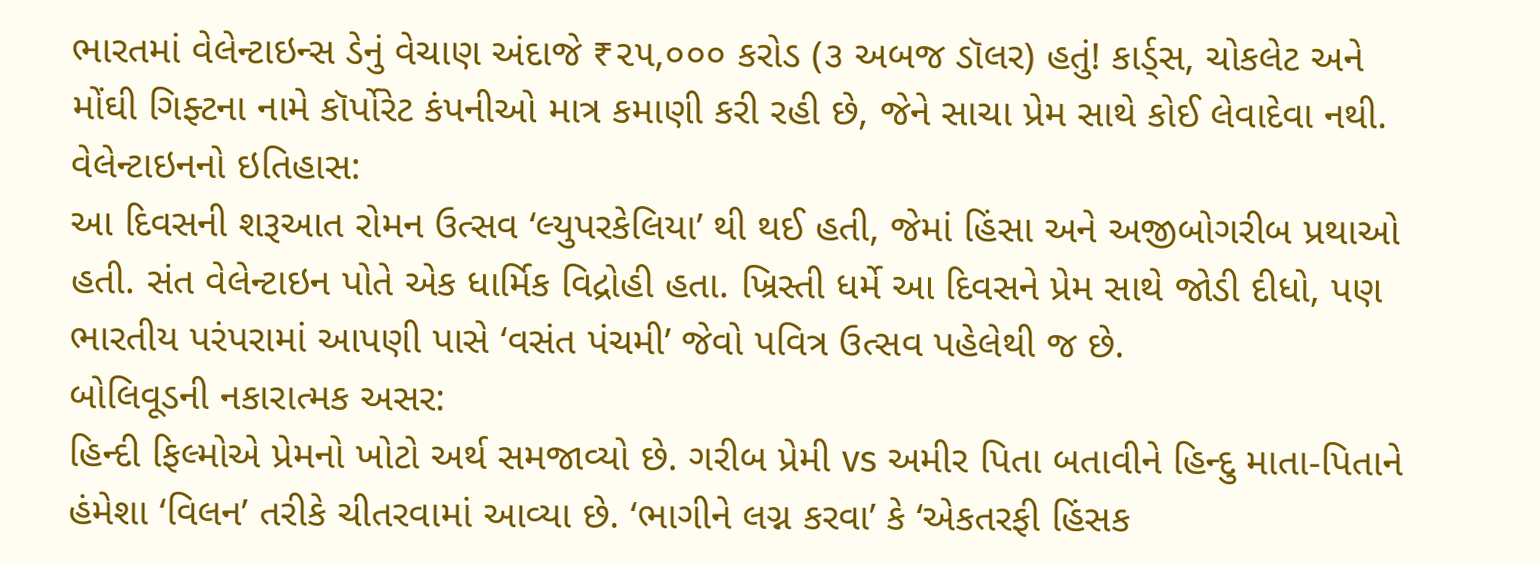ભારતમાં વેલેન્ટાઇન્સ ડેનું વેચાણ અંદાજે ₹૨૫,૦૦૦ કરોડ (૩ અબજ ડૉલર) હતું! કાર્ડ્સ, ચોકલેટ અને મોંઘી ગિફ્ટના નામે કૉર્પોરેટ કંપનીઓ માત્ર કમાણી કરી રહી છે, જેને સાચા પ્રેમ સાથે કોઈ લેવાદેવા નથી.
વેલેન્ટાઇનનો ઇતિહાસ:
આ દિવસની શરૂઆત રોમન ઉત્સવ ‘લ્યુપરકેલિયા’ થી થઈ હતી, જેમાં હિંસા અને અજીબોગરીબ પ્રથાઓ હતી. સંત વેલેન્ટાઇન પોતે એક ધાર્મિક વિદ્રોહી હતા. ખ્રિસ્તી ધર્મે આ દિવસને પ્રેમ સાથે જોડી દીધો, પણ ભારતીય પરંપરામાં આપણી પાસે ‘વસંત પંચમી’ જેવો પવિત્ર ઉત્સવ પહેલેથી જ છે.
બોલિવૂડની નકારાત્મક અસર:
હિન્દી ફિલ્મોએ પ્રેમનો ખોટો અર્થ સમજાવ્યો છે. ગરીબ પ્રેમી vs અમીર પિતા બતાવીને હિન્દુ માતા-પિતાને હંમેશા ‘વિલન’ તરીકે ચીતરવામાં આવ્યા છે. ‘ભાગીને લગ્ન કરવા’ કે ‘એકતરફી હિંસક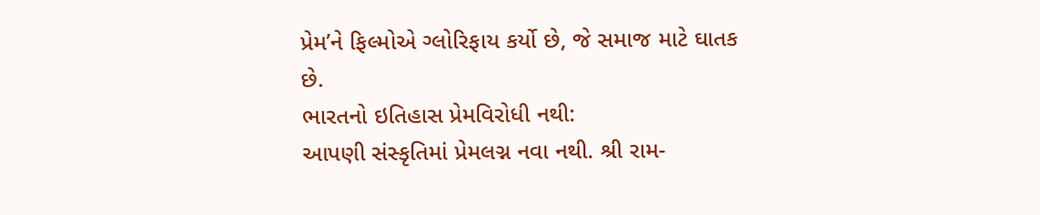પ્રેમ’ને ફિલ્મોએ ગ્લોરિફાય કર્યો છે, જે સમાજ માટે ઘાતક છે.
ભારતનો ઇતિહાસ પ્રેમવિરોધી નથી:
આપણી સંસ્કૃતિમાં પ્રેમલગ્ન નવા નથી. શ્રી રામ-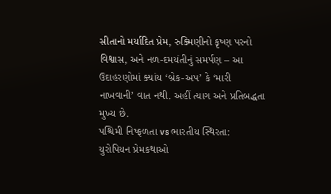સીતાનો મર્યાદિત પ્રેમ, રુક્મિણીનો કૃષ્ણ પરનો વિશ્વાસ, અને નળ-દમયંતીનું સમર્પણ – આ ઉદાહરણોમાં ક્યાંય ‘બ્રેક-અપ’ કે ‘મારી નાખવાની’ વાત નથી. અહીં ત્યાગ અને પ્રતિબદ્ધતા મુખ્ય છે.
પશ્ચિમી નિષ્ફળતા vs ભારતીય સ્થિરતા:
યુરોપિયન પ્રેમકથાઓ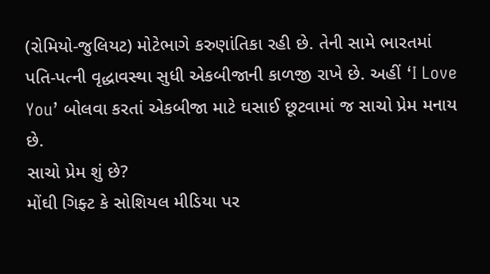(રોમિયો-જુલિયટ) મોટેભાગે કરુણાંતિકા રહી છે. તેની સામે ભારતમાં પતિ-પત્ની વૃદ્ધાવસ્થા સુધી એકબીજાની કાળજી રાખે છે. અહીં ‘I Love You’ બોલવા કરતાં એકબીજા માટે ઘસાઈ છૂટવામાં જ સાચો પ્રેમ મનાય છે.
સાચો પ્રેમ શું છે?
મોંઘી ગિફ્ટ કે સોશિયલ મીડિયા પર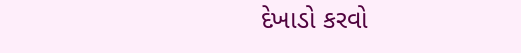દેખાડો કરવો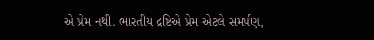એ પ્રેમ નથી. ભારતીય દ્રષ્ટિએ પ્રેમ એટલે સમર્પણ,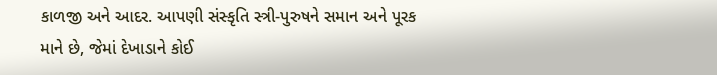કાળજી અને આદર. આપણી સંસ્કૃતિ સ્ત્રી-પુરુષને સમાન અને પૂરક માને છે, જેમાં દેખાડાને કોઈ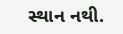સ્થાન નથી.